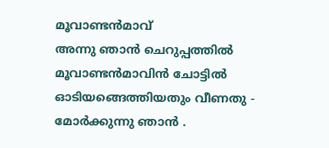മൂവാണ്ടൻമാവ്
അന്നു ഞാൻ ചെറുപ്പത്തിൽ
മൂവാണ്ടൻമാവിൻ ചോട്ടിൽ
ഓടിയങ്ങെത്തിയതും വീണതു -
മോർക്കുന്നു ഞാൻ .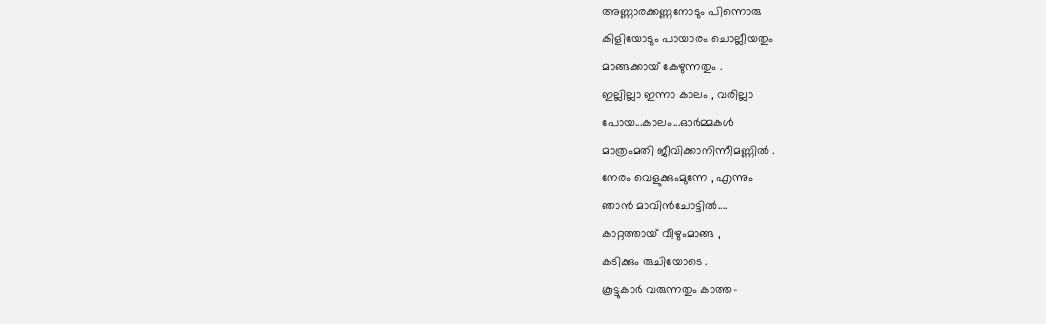അണ്ണാരക്കണ്ണനോടും പിന്നൊരു
കിളിയോടും പായാരം ചൊല്ലീയതും
മാങ്ങക്കായ് കേഴുന്നതും .
ഇല്ലില്ലാ ഇന്നാ കാലം , വരില്ലാ
പോയ...കാലം...ഓർമ്മകൾ
മാത്രംമതി ജീവിക്കാനിന്നീമണ്ണിൽ .
നേരം വെളുക്കുംമുന്നേ , എന്നും
ഞാൻ മാവിൻചോട്ടിൽ....
കാറ്റത്തായ് വീഴുംമാങ്ങ ,
കടിക്കും രുചിയോടെ .
കൂട്ടുകാർ വരുന്നതും കാത്ത-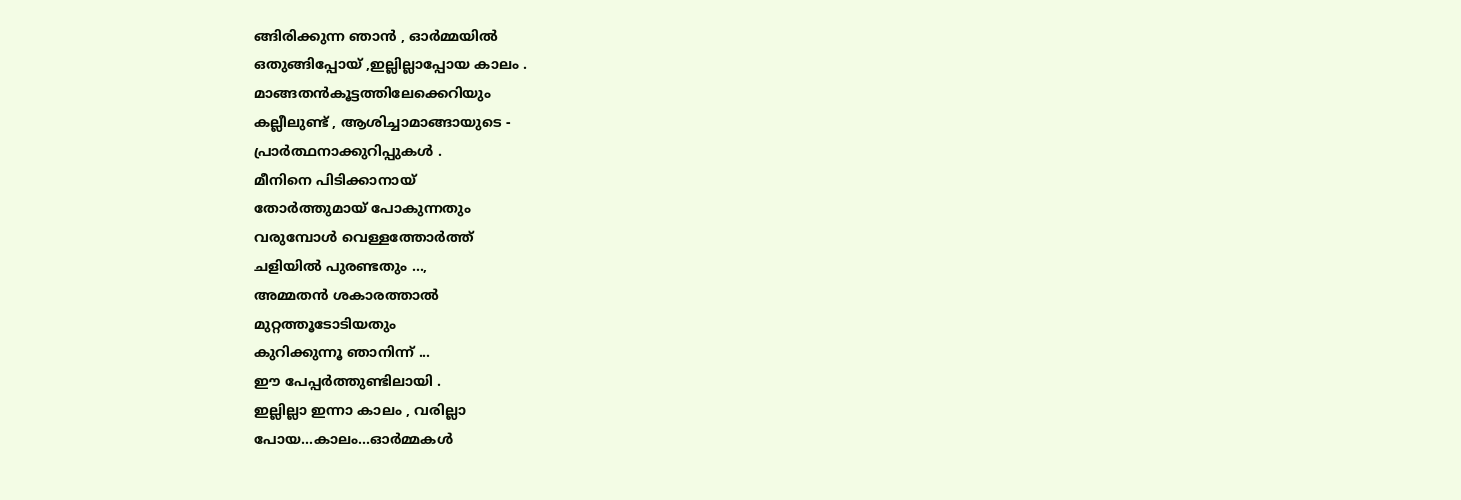ങ്ങിരിക്കുന്ന ഞാൻ , ഓർമ്മയിൽ
ഒതുങ്ങിപ്പോയ് ,ഇല്ലില്ലാപ്പോയ കാലം .
മാങ്ങതൻകൂട്ടത്തിലേക്കെറിയും
കല്ലീലുണ്ട് , ആശിച്ചാമാങ്ങായുടെ -
പ്രാർത്ഥനാക്കുറിപ്പുകൾ .
മീനിനെ പിടിക്കാനായ്
തോർത്തുമായ് പോകുന്നതും
വരുമ്പോൾ വെള്ളത്തോർത്ത്
ചളിയിൽ പുരണ്ടതും ...,
അമ്മതൻ ശകാരത്താൽ
മുറ്റത്തൂടോടിയതും
കുറിക്കുന്നൂ ഞാനിന്ന് ...
ഈ പേപ്പർത്തുണ്ടിലായി .
ഇല്ലില്ലാ ഇന്നാ കാലം , വരില്ലാ
പോയ...കാലം...ഓർമ്മകൾ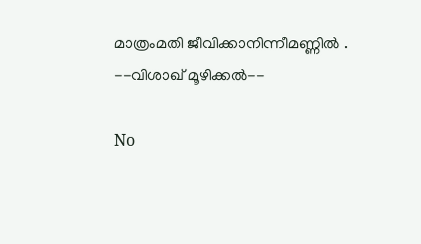മാത്രംമതി ജീവിക്കാനിന്നീമണ്ണിൽ .
--വിശാഖ് മൂഴിക്കൽ--

No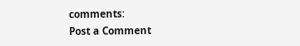comments:
Post a Comment